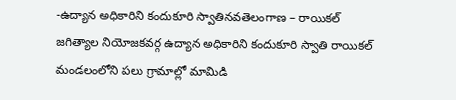-ఉద్యాన అధికారిని కందుకూరి స్వాతినవతెలంగాణ – రాయికల్ జగిత్యాల నియోజకవర్గ ఉద్యాన అధికారిని కందుకూరి స్వాతి రాయికల్ మండలంలోని పలు గ్రామాల్లో మామిడి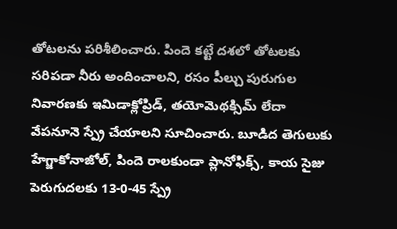తోటలను పరిశీలించారు. పిందె కట్టే దశలో తోటలకు సరిపడా నీరు అందించాలని, రసం పీల్చు పురుగుల నివారణకు ఇమిడాక్లోప్రిడ్, తయోమెథక్సిమ్ లేదా వేపనూనె స్ప్రే చేయాలని సూచించారు. బూడిద తెగులుకు హేగ్జాకోనాజోల్, పిందె రాలకుండా ప్లానోఫిక్స్, కాయ సైజు పెరుగుదలకు 13-0-45 స్ప్రే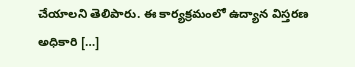చేయాలని తెలిపారు. ఈ కార్యక్రమంలో ఉద్యాన విస్తరణ అధికారి […]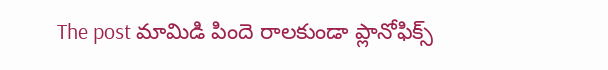The post మామిడి పిందె రాలకుండా ప్లానోఫిక్స్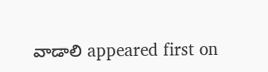వాడాలి appeared first on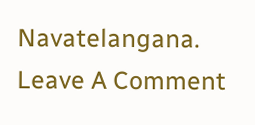Navatelangana.
Leave A Comment